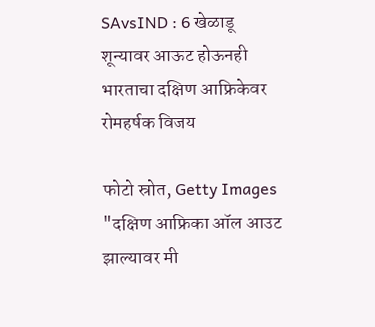SAvsIND : 6 खेळाडू शून्यावर आऊट होऊनही भारताचा दक्षिण आफ्रिकेवर रोमहर्षक विजय

फोटो स्रोत, Getty Images
"दक्षिण आफ्रिका ऑल आउट झाल्यावर मी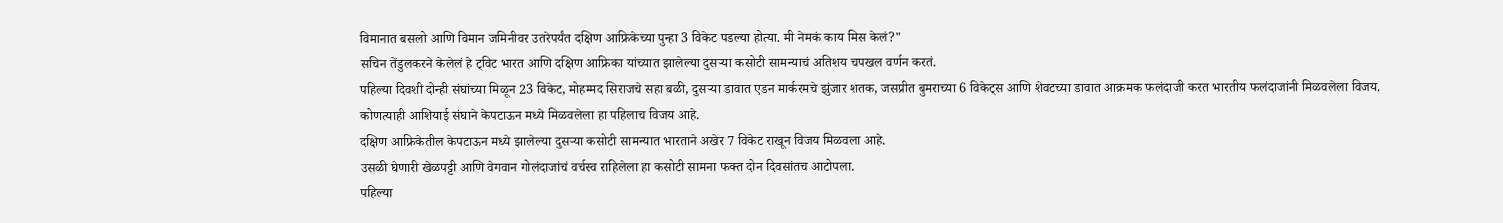विमानात बसलो आणि विमान जमिनीवर उतरेपर्यंत दक्षिण आफ्रिकेच्या पुन्हा 3 विकेट पडल्या होत्या. मी नेमकं काय मिस केलं?"
सचिन तेंडुलकरने केलेलं हे ट्विट भारत आणि दक्षिण आफ्रिका यांच्यात झालेल्या दुसऱ्या कसोटी सामन्याचं अतिशय चपखल वर्णन करतं.
पहिल्या दिवशी दोन्ही संघांच्या मिळून 23 विकेट, मोहम्मद सिराजचे सहा बळी, दुसऱ्या डावात एडन मार्करमचे झुंजार शतक, जसप्रीत बुमराच्या 6 विकेट्स आणि शेवटच्या डावात आक्रमक फलंदाजी करत भारतीय फलंदाजांनी मिळवलेला विजय.
कोणत्याही आशियाई संघाने केपटाऊन मध्ये मिळवलेला हा पहिलाच विजय आहे.
दक्षिण आफ्रिकेतील केपटाऊन मध्ये झालेल्या दुसऱ्या कसोटी सामन्यात भारताने अखेर 7 विकेट राखून विजय मिळवला आहे.
उसळी घेणारी खेळपट्टी आणि वेगवान गोलंदाजांचं वर्चस्व राहिलेला हा कसोटी सामना फक्त दोन दिवसांतच आटोपला.
पहिल्या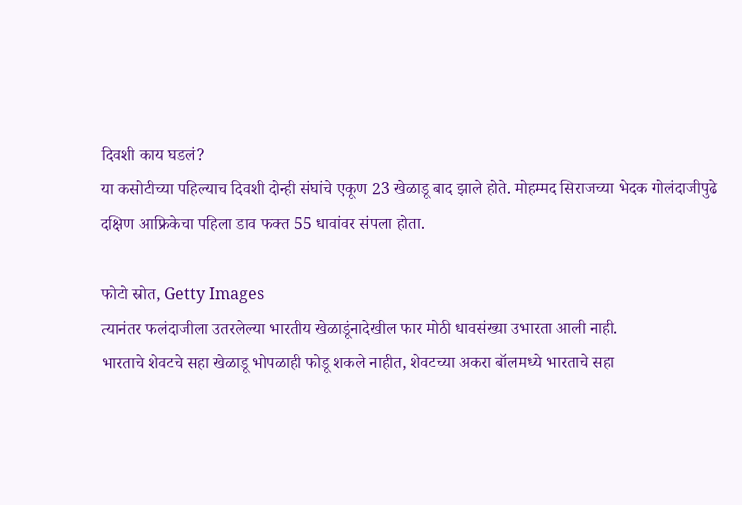दिवशी काय घडलं?
या कसोटीच्या पहिल्याच दिवशी दोन्ही संघांचे एकूण 23 खेळाडू बाद झाले होते. मोहम्मद सिराजच्या भेदक गोलंदाजीपुढे दक्षिण आफ्रिकेचा पहिला डाव फक्त 55 धावांवर संपला होता.

फोटो स्रोत, Getty Images
त्यानंतर फलंदाजीला उतरलेल्या भारतीय खेळाडूंनादेखील फार मोठी धावसंख्या उभारता आली नाही.
भारताचे शेवटचे सहा खेळाडू भोपळाही फोडू शकले नाहीत, शेवटच्या अकरा बॉलमध्ये भारताचे सहा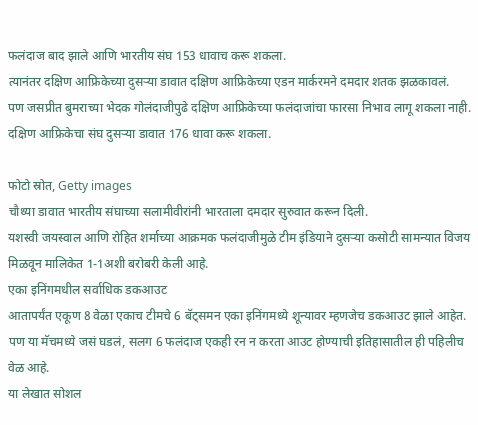फलंदाज बाद झाले आणि भारतीय संघ 153 धावाच करू शकला.
त्यानंतर दक्षिण आफ्रिकेच्या दुसऱ्या डावात दक्षिण आफ्रिकेच्या एडन मार्करमने दमदार शतक झळकावलं.
पण जसप्रीत बुमराच्या भेदक गोलंदाजीपुढे दक्षिण आफ्रिकेच्या फलंदाजांचा फारसा निभाव लागू शकला नाही. दक्षिण आफ्रिकेचा संघ दुसऱ्या डावात 176 धावा करू शकला.

फोटो स्रोत, Getty images
चौथ्या डावात भारतीय संघाच्या सलामीवीरांनी भारताला दमदार सुरुवात करून दिली.
यशस्वी जयस्वाल आणि रोहित शर्माच्या आक्रमक फलंदाजीमुळे टीम इंडियाने दुसऱ्या कसोटी सामन्यात विजय मिळवून मालिकेत 1-1अशी बरोबरी केली आहे.
एका इनिंगमधील सर्वाधिक डकआउट
आतापर्यंत एकूण 8 वेळा एकाच टीमचे 6 बॅट्समन एका इनिंगमध्ये शून्यावर म्हणजेच डकआउट झाले आहेत. पण या मॅचमध्ये जसं घडलं, सलग 6 फलंदाज एकही रन न करता आउट होण्याची इतिहासातील ही पहिलीच वेळ आहे.
या लेखात सोशल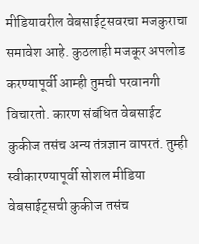मीडियावरील वेबसाईट्सवरचा मजकुराचा समावेश आहे. कुठलाही मजकूर अपलोड करण्यापूर्वी आम्ही तुमची परवानगी विचारतो. कारण संबंधित वेबसाईट कुकीज तसंच अन्य तंत्रज्ञान वापरतं. तुम्ही स्वीकारण्यापूर्वी सोशल मीडिया वेबसाईट्सची कुकीज तसंच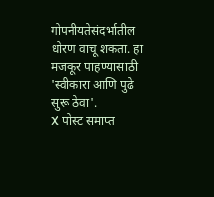गोपनीयतेसंदर्भातील धोरण वाचू शकता. हा मजकूर पाहण्यासाठी 'स्वीकारा आणि पुढे सुरू ठेवा'.
X पोस्ट समाप्त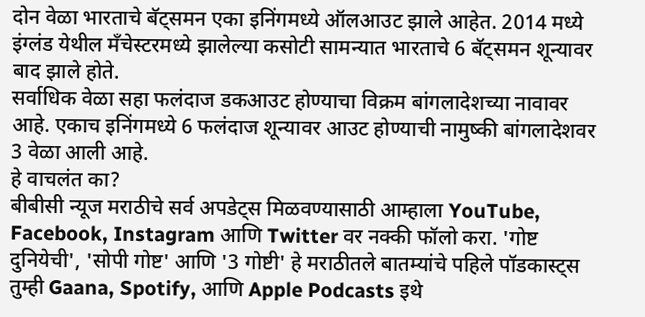दोन वेळा भारताचे बॅट्समन एका इनिंगमध्ये ऑलआउट झाले आहेत. 2014 मध्ये इंग्लंड येथील मॅंचेस्टरमध्ये झालेल्या कसोटी सामन्यात भारताचे 6 बॅट्समन शून्यावर बाद झाले होते.
सर्वाधिक वेळा सहा फलंदाज डकआउट होण्याचा विक्रम बांगलादेशच्या नावावर आहे. एकाच इनिंगमध्ये 6 फलंदाज शून्यावर आउट होण्याची नामुष्की बांगलादेशवर 3 वेळा आली आहे.
हे वाचलंत का?
बीबीसी न्यूज मराठीचे सर्व अपडेट्स मिळवण्यासाठी आम्हाला YouTube, Facebook, Instagram आणि Twitter वर नक्की फॉलो करा. 'गोष्ट दुनियेची', 'सोपी गोष्ट' आणि '3 गोष्टी' हे मराठीतले बातम्यांचे पहिले पॉडकास्ट्स तुम्ही Gaana, Spotify, आणि Apple Podcasts इथे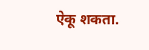ऐकू शकता.